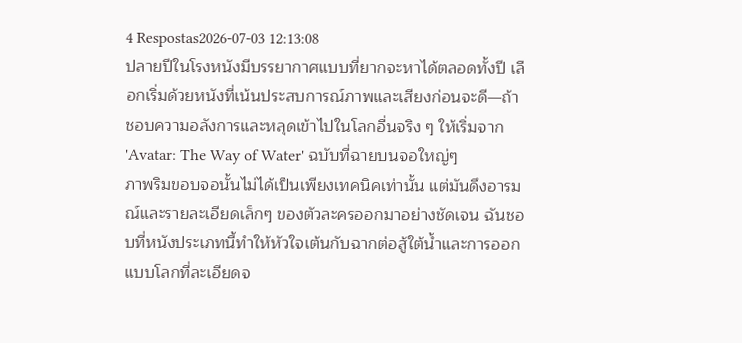4 Respostas2026-07-03 12:13:08
ปลายปีในโรงหนังมีบรรยากาศแบบที่ยากจะหาได้ตลอดทั้งปี เลือกเริ่มด้วยหนังที่เน้นประสบการณ์ภาพและเสียงก่อนจะดี—ถ้าชอบความอลังการและหลุดเข้าไปในโลกอื่นจริง ๆ ให้เริ่มจาก 'Avatar: The Way of Water' ฉบับที่ฉายบนจอใหญ่ๆ
ภาพริมขอบจอนั้นไม่ได้เป็นเพียงเทคนิคเท่านั้น แต่มันดึงอารมณ์และรายละเอียดเล็กๆ ของตัวละครออกมาอย่างชัดเจน ฉันชอบที่หนังประเภทนี้ทำให้หัวใจเต้นกับฉากต่อสู้ใต้น้ำและการออกแบบโลกที่ละเอียดจ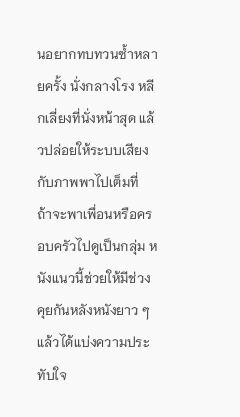นอยากทบทวนซ้ำหลายครั้ง นั่งกลางโรง หลีกเลี่ยงที่นั่งหน้าสุด แล้วปล่อยให้ระบบเสียงกับภาพพาไปเต็มที่
ถ้าจะพาเพื่อนหรือครอบครัวไปดูเป็นกลุ่ม หนังแนวนี้ช่วยให้มีช่วงคุยกันหลังหนังยาว ๆ แล้วได้แบ่งความประทับใจ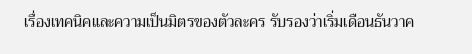เรื่องเทคนิคและความเป็นมิตรของตัวละคร รับรองว่าเริ่มเดือนธันวาค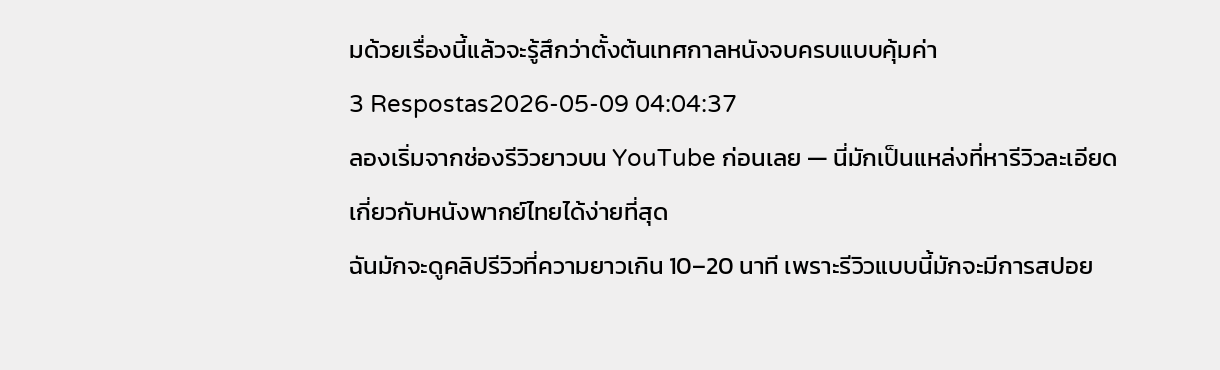มด้วยเรื่องนี้แล้วจะรู้สึกว่าตั้งต้นเทศกาลหนังจบครบแบบคุ้มค่า
3 Respostas2026-05-09 04:04:37
ลองเริ่มจากช่องรีวิวยาวบน YouTube ก่อนเลย — นี่มักเป็นแหล่งที่หารีวิวละเอียดเกี่ยวกับหนังพากย์ไทยได้ง่ายที่สุด
ฉันมักจะดูคลิปรีวิวที่ความยาวเกิน 10–20 นาที เพราะรีวิวแบบนี้มักจะมีการสปอย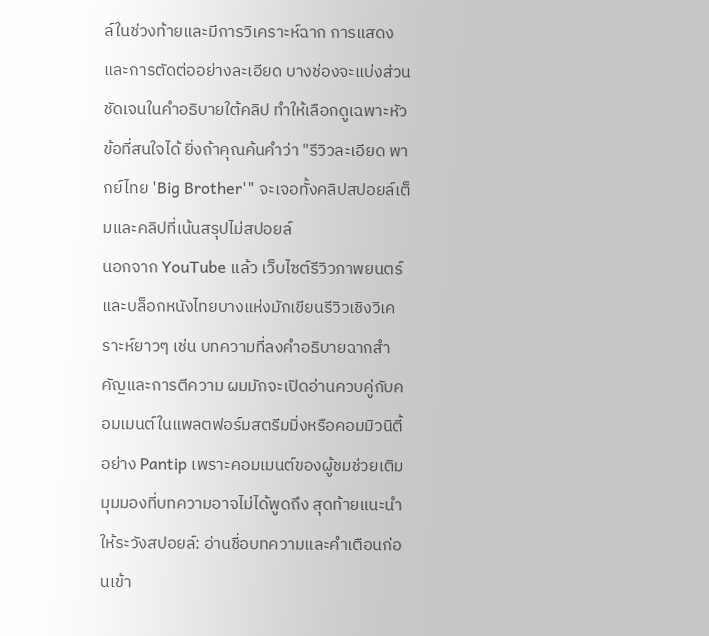ล์ในช่วงท้ายและมีการวิเคราะห์ฉาก การแสดง และการตัดต่ออย่างละเอียด บางช่องจะแบ่งส่วนชัดเจนในคำอธิบายใต้คลิป ทำให้เลือกดูเฉพาะหัวข้อที่สนใจได้ ยิ่งถ้าคุณค้นคำว่า "รีวิวละเอียด พากย์ไทย 'Big Brother'" จะเจอทั้งคลิปสปอยล์เต็มและคลิปที่เน้นสรุปไม่สปอยล์
นอกจาก YouTube แล้ว เว็บไซต์รีวิวภาพยนตร์และบล็อกหนังไทยบางแห่งมักเขียนรีวิวเชิงวิเคราะห์ยาวๆ เช่น บทความที่ลงคำอธิบายฉากสำคัญและการตีความ ผมมักจะเปิดอ่านควบคู่กับคอมเมนต์ในแพลตฟอร์มสตรีมมิ่งหรือคอมมิวนิตี้อย่าง Pantip เพราะคอมเมนต์ของผู้ชมช่วยเติมมุมมองที่บทความอาจไม่ได้พูดถึง สุดท้ายแนะนำให้ระวังสปอยล์: อ่านชื่อบทความและคำเตือนก่อนเข้า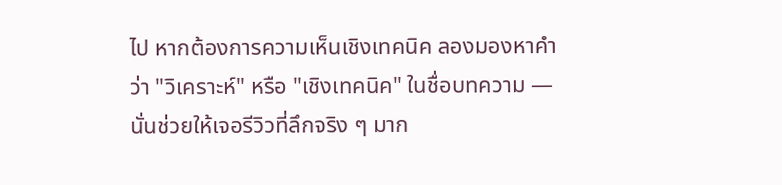ไป หากต้องการความเห็นเชิงเทคนิค ลองมองหาคำว่า "วิเคราะห์" หรือ "เชิงเทคนิค" ในชื่อบทความ — นั่นช่วยให้เจอรีวิวที่ลึกจริง ๆ มาก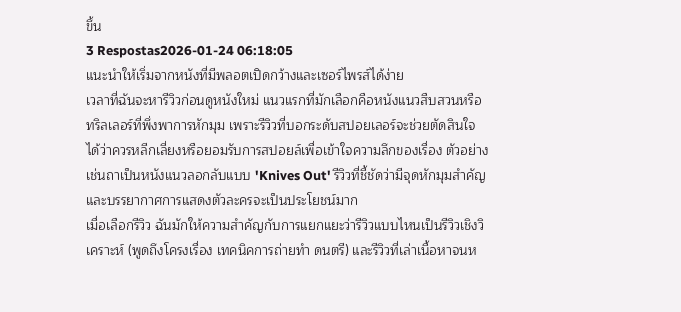ขึ้น
3 Respostas2026-01-24 06:18:05
แนะนำให้เริ่มจากหนังที่มีพลอตเปิดกว้างและเซอร์ไพรส์ได้ง่าย
เวลาที่ฉันจะหารีวิวก่อนดูหนังใหม่ แนวแรกที่มักเลือกคือหนังแนวสืบสวนหรือทริลเลอร์ที่พึ่งพาการหักมุม เพราะรีวิวที่บอกระดับสปอยเลอร์จะช่วยตัดสินใจได้ว่าควรหลีกเลี่ยงหรือยอมรับการสปอยล์เพื่อเข้าใจความลึกของเรื่อง ตัวอย่างเช่นถาเป็นหนังแนวลอกลับแบบ 'Knives Out' รีวิวที่ชี้ชัดว่ามีจุดหักมุมสำคัญและบรรยากาศการแสดงตัวละครจะเป็นประโยชน์มาก
เมื่อเลือกรีวิว ฉันมักให้ความสำคัญกับการแยกแยะว่ารีวิวแบบไหนเป็นรีวิวเชิงวิเคราะห์ (พูดถึงโครงเรื่อง เทคนิคการถ่ายทำ ดนตรี) และรีวิวที่เล่าเนื้อหาจนห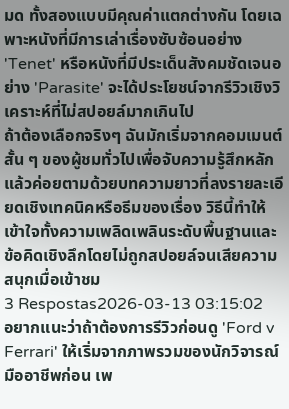มด ทั้งสองแบบมีคุณค่าแตกต่างกัน โดยเฉพาะหนังที่มีการเล่าเรื่องซับซ้อนอย่าง 'Tenet' หรือหนังที่มีประเด็นสังคมชัดเจนอย่าง 'Parasite' จะได้ประโยชน์จากรีวิวเชิงวิเคราะห์ที่ไม่สปอยล์มากเกินไป
ถ้าต้องเลือกจริงๆ ฉันมักเริ่มจากคอมเมนต์สั้น ๆ ของผู้ชมทั่วไปเพื่อจับความรู้สึกหลัก แล้วค่อยตามด้วยบทความยาวที่ลงรายละเอียดเชิงเทคนิคหรือธีมของเรื่อง วิธีนี้ทำให้เข้าใจทั้งความเพลิดเพลินระดับพื้นฐานและข้อคิดเชิงลึกโดยไม่ถูกสปอยล์จนเสียความสนุกเมื่อเข้าชม
3 Respostas2026-03-13 03:15:02
อยากแนะว่าถ้าต้องการรีวิวก่อนดู 'Ford v Ferrari' ให้เริ่มจากภาพรวมของนักวิจารณ์มืออาชีพก่อน เพ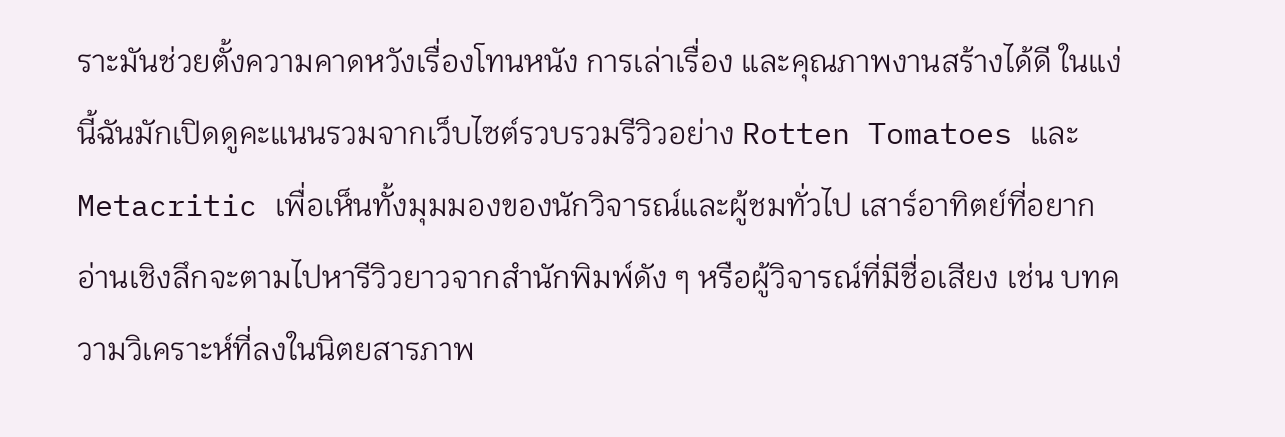ราะมันช่วยตั้งความคาดหวังเรื่องโทนหนัง การเล่าเรื่อง และคุณภาพงานสร้างได้ดี ในแง่นี้ฉันมักเปิดดูคะแนนรวมจากเว็บไซต์รวบรวมรีวิวอย่าง Rotten Tomatoes และ Metacritic เพื่อเห็นทั้งมุมมองของนักวิจารณ์และผู้ชมทั่วไป เสาร์อาทิตย์ที่อยากอ่านเชิงลึกจะตามไปหารีวิวยาวจากสำนักพิมพ์ดัง ๆ หรือผู้วิจารณ์ที่มีชื่อเสียง เช่น บทความวิเคราะห์ที่ลงในนิตยสารภาพ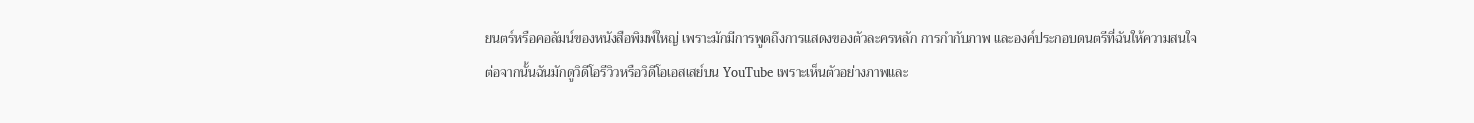ยนตร์หรือคอลัมน์ของหนังสือพิมพ์ใหญ่ เพราะมักมีการพูดถึงการแสดงของตัวละครหลัก การกำกับภาพ และองค์ประกอบดนตรีที่ฉันให้ความสนใจ
ต่อจากนั้นฉันมักดูวิดีโอรีวิวหรือวิดีโอเอสเสย์บน YouTube เพราะเห็นตัวอย่างภาพและ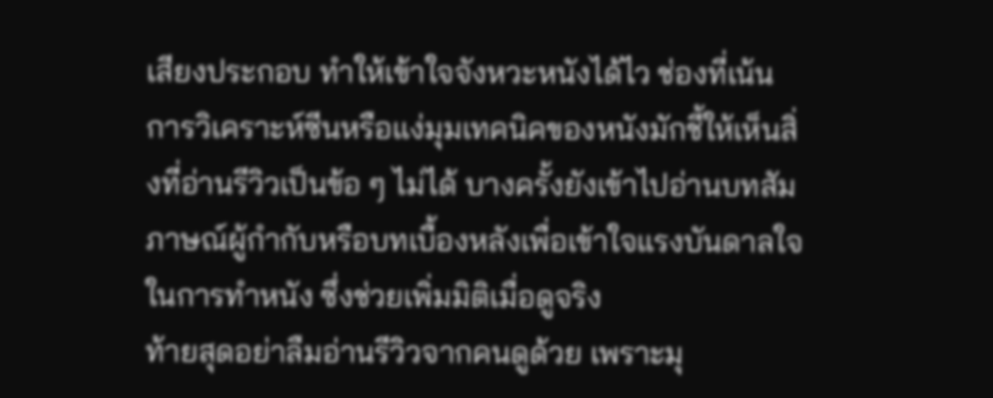เสียงประกอบ ทำให้เข้าใจจังหวะหนังได้ไว ช่องที่เน้นการวิเคราะห์ซีนหรือแง่มุมเทคนิคของหนังมักชี้ให้เห็นสิ่งที่อ่านรีวิวเป็นข้อ ๆ ไม่ได้ บางครั้งยังเข้าไปอ่านบทสัมภาษณ์ผู้กำกับหรือบทเบื้องหลังเพื่อเข้าใจแรงบันดาลใจในการทำหนัง ซึ่งช่วยเพิ่มมิติเมื่อดูจริง
ท้ายสุดอย่าลืมอ่านรีวิวจากคนดูด้วย เพราะมุ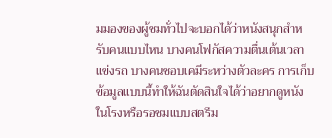มมองของผู้ชมทั่วไปจะบอกได้ว่าหนังสนุกสำหรับคนแบบไหน บางคนโฟกัสความตื่นเต้นเวลาแข่งรถ บางคนชอบเคมีระหว่างตัวละคร การเก็บข้อมูลแบบนี้ทำให้ฉันตัดสินใจได้ว่าอยากดูหนังในโรงหรือรอชมแบบสตรีม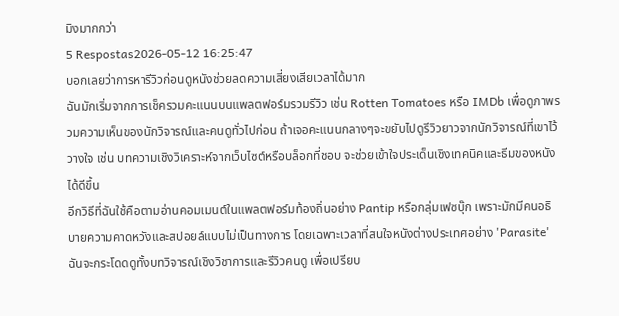มิงมากกว่า
5 Respostas2026-05-12 16:25:47
บอกเลยว่าการหารีวิวก่อนดูหนังช่วยลดความเสี่ยงเสียเวลาได้มาก
ฉันมักเริ่มจากการเช็ครวมคะแนนบนแพลตฟอร์มรวมรีวิว เช่น Rotten Tomatoes หรือ IMDb เพื่อดูภาพรวมความเห็นของนักวิจารณ์และคนดูทั่วไปก่อน ถ้าเจอคะแนนกลางๆจะขยับไปดูรีวิวยาวจากนักวิจารณ์ที่เขาไว้วางใจ เช่น บทความเชิงวิเคราะห์จากเว็บไซต์หรือบล็อกที่ชอบ จะช่วยเข้าใจประเด็นเชิงเทคนิคและธีมของหนังได้ดีขึ้น
อีกวิธีที่ฉันใช้คือตามอ่านคอมเมนต์ในแพลตฟอร์มท้องถิ่นอย่าง Pantip หรือกลุ่มเฟซบุ๊ก เพราะมักมีคนอธิบายความคาดหวังและสปอยล์แบบไม่เป็นทางการ โดยเฉพาะเวลาที่สนใจหนังต่างประเทศอย่าง 'Parasite' ฉันจะกระโดดดูทั้งบทวิจารณ์เชิงวิชาการและรีวิวคนดู เพื่อเปรียบ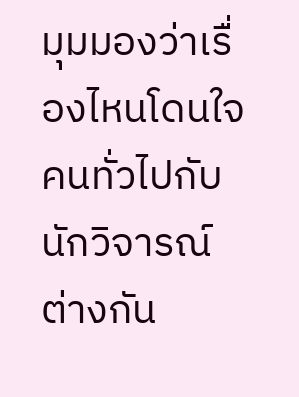มุมมองว่าเรื่องไหนโดนใจคนทั่วไปกับนักวิจารณ์ต่างกัน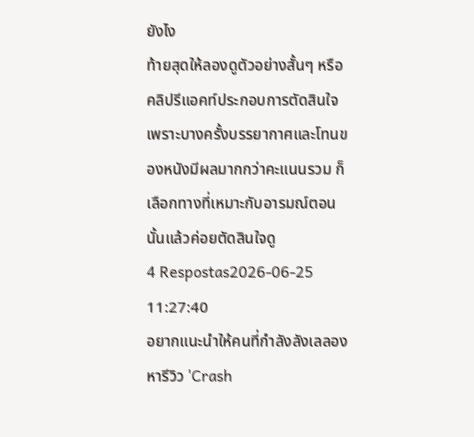ยังไง
ท้ายสุดให้ลองดูตัวอย่างสั้นๆ หรือคลิปรีแอคท์ประกอบการตัดสินใจ เพราะบางครั้งบรรยากาศและโทนของหนังมีผลมากกว่าคะแนนรวม ก็เลือกทางที่เหมาะกับอารมณ์ตอนนั้นแล้วค่อยตัดสินใจดู
4 Respostas2026-06-25 11:27:40
อยากแนะนำให้คนที่กำลังลังเลลองหารีวิว 'Crash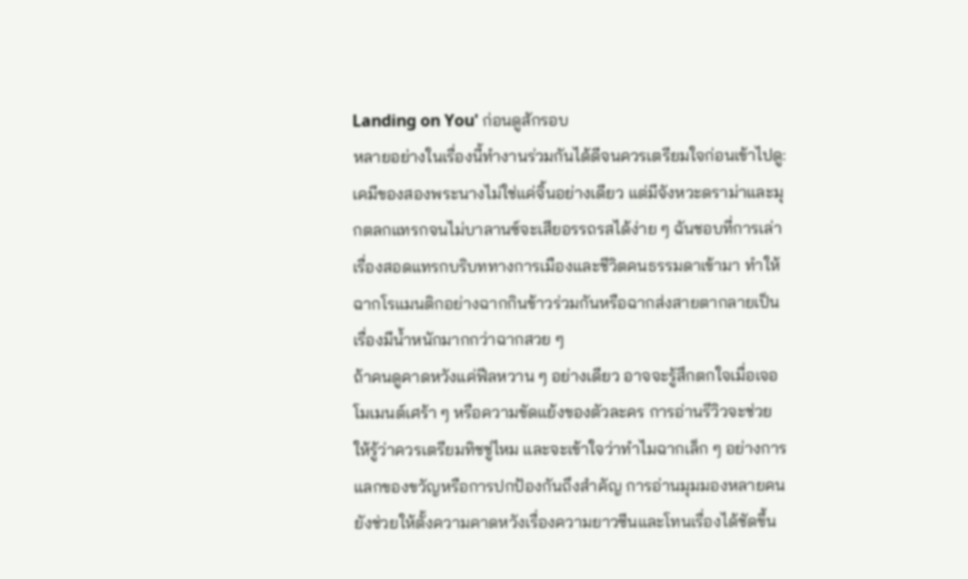Landing on You' ก่อนดูสักรอบ
หลายอย่างในเรื่องนี้ทำงานร่วมกันได้ดีจนควรเตรียมใจก่อนเข้าไปดู: เคมีของสองพระนางไม่ใช่แค่จิ้นอย่างเดียว แต่มีจังหวะดราม่าและมุกตลกแทรกจนไม่บาลานซ์จะเสียอรรถรสได้ง่าย ๆ ฉันชอบที่การเล่าเรื่องสอดแทรกบริบททางการเมืองและชีวิตคนธรรมดาเข้ามา ทำให้ฉากโรแมนติกอย่างฉากกินข้าวร่วมกันหรือฉากส่งสายตากลายเป็นเรื่องมีน้ำหนักมากกว่าฉากสวย ๆ
ถ้าคนดูคาดหวังแค่ฟีลหวาน ๆ อย่างเดียว อาจจะรู้สึกตกใจเมื่อเจอโมเมนต์เศร้า ๆ หรือความขัดแย้งของตัวละคร การอ่านรีวิวจะช่วยให้รู้ว่าควรเตรียมทิชชู่ไหม และจะเข้าใจว่าทำไมฉากเล็ก ๆ อย่างการแลกของขวัญหรือการปกป้องกันถึงสำคัญ การอ่านมุมมองหลายคนยังช่วยให้ตั้งความคาดหวังเรื่องความยาวซีนและโทนเรื่องได้ชัดขึ้น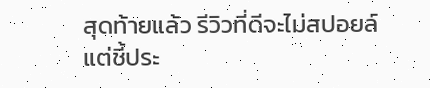สุดท้ายแล้ว รีวิวที่ดีจะไม่สปอยล์แต่ชี้ประ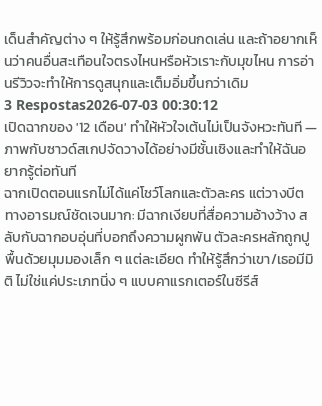เด็นสำคัญต่าง ๆ ให้รู้สึกพร้อมก่อนกดเล่น และถ้าอยากเห็นว่าคนอื่นสะเทือนใจตรงไหนหรือหัวเราะกับมุขไหน การอ่านรีวิวจะทำให้การดูสนุกและเต็มอิ่มขึ้นกว่าเดิม
3 Respostas2026-07-03 00:30:12
เปิดฉากของ '12 เดือน' ทำให้หัวใจเต้นไม่เป็นจังหวะทันที — ภาพกับซาวด์สเกปจัดวางได้อย่างมีชั้นเชิงและทำให้ฉันอยากรู้ต่อทันที
ฉากเปิดตอนแรกไม่ได้แค่โชว์โลกและตัวละคร แต่วางบีตทางอารมณ์ชัดเจนมาก: มีฉากเงียบที่สื่อความอ้างว้าง สลับกับฉากอบอุ่นที่บอกถึงความผูกพัน ตัวละครหลักถูกปูพื้นด้วยมุมมองเล็ก ๆ แต่ละเอียด ทำให้รู้สึกว่าเขา/เธอมีมิติ ไม่ใช่แค่ประเภทนิ่ง ๆ แบบคาแรกเตอร์ในซีรีส์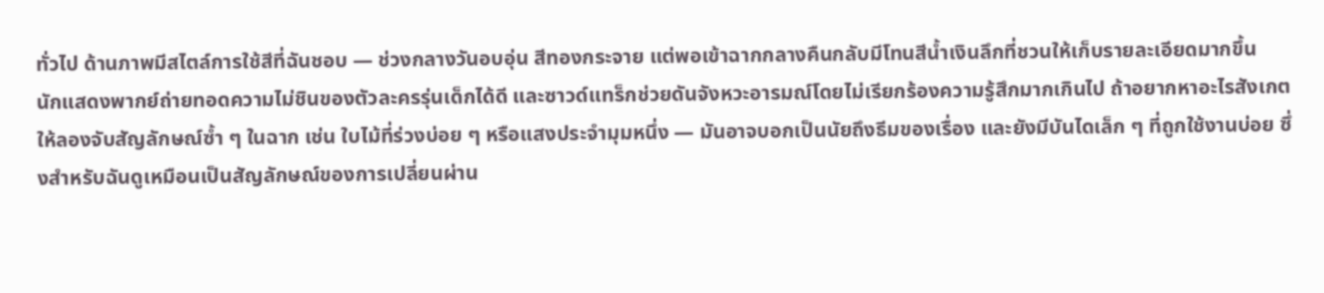ทั่วไป ด้านภาพมีสไตล์การใช้สีที่ฉันชอบ — ช่วงกลางวันอบอุ่น สีทองกระจาย แต่พอเข้าฉากกลางคืนกลับมีโทนสีน้ำเงินลึกที่ชวนให้เก็บรายละเอียดมากขึ้น
นักแสดงพากย์ถ่ายทอดความไม่ชินของตัวละครรุ่นเด็กได้ดี และซาวด์แทร็กช่วยดันจังหวะอารมณ์โดยไม่เรียกร้องความรู้สึกมากเกินไป ถ้าอยากหาอะไรสังเกตให้ลองจับสัญลักษณ์ซ้ำ ๆ ในฉาก เช่น ใบไม้ที่ร่วงบ่อย ๆ หรือแสงประจำมุมหนึ่ง — มันอาจบอกเป็นนัยถึงธีมของเรื่อง และยังมีบันไดเล็ก ๆ ที่ถูกใช้งานบ่อย ซึ่งสำหรับฉันดูเหมือนเป็นสัญลักษณ์ของการเปลี่ยนผ่าน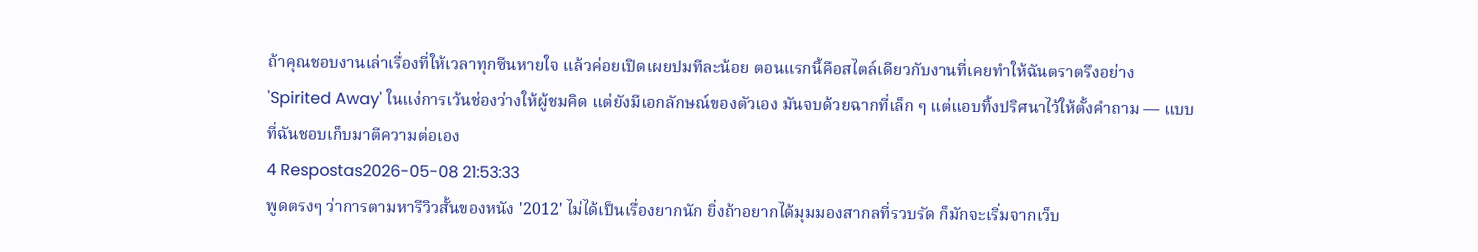ถ้าคุณชอบงานเล่าเรื่องที่ให้เวลาทุกซีนหายใจ แล้วค่อยเปิดเผยปมทีละน้อย ตอนแรกนี้คือสไตล์เดียวกับงานที่เคยทำให้ฉันตราตรึงอย่าง 'Spirited Away' ในแง่การเว้นช่องว่างให้ผู้ชมคิด แต่ยังมีเอกลักษณ์ของตัวเอง มันจบด้วยฉากที่เล็ก ๆ แต่แอบทิ้งปริศนาไว้ให้ตั้งคำถาม — แบบที่ฉันชอบเก็บมาตีความต่อเอง
4 Respostas2026-05-08 21:53:33
พูดตรงๆ ว่าการตามหารีวิวสั้นของหนัง '2012' ไม่ได้เป็นเรื่องยากนัก ยิ่งถ้าอยากได้มุมมองสากลที่รวบรัด ก็มักจะเริ่มจากเว็บ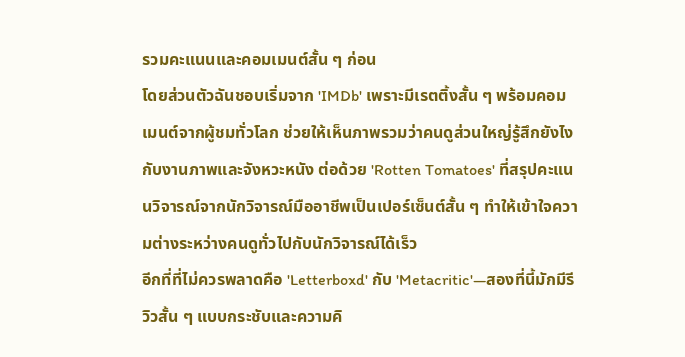รวมคะแนนและคอมเมนต์สั้น ๆ ก่อน
โดยส่วนตัวฉันชอบเริ่มจาก 'IMDb' เพราะมีเรตติ้งสั้น ๆ พร้อมคอมเมนต์จากผู้ชมทั่วโลก ช่วยให้เห็นภาพรวมว่าคนดูส่วนใหญ่รู้สึกยังไงกับงานภาพและจังหวะหนัง ต่อด้วย 'Rotten Tomatoes' ที่สรุปคะแนนวิจารณ์จากนักวิจารณ์มืออาชีพเป็นเปอร์เซ็นต์สั้น ๆ ทำให้เข้าใจความต่างระหว่างคนดูทั่วไปกับนักวิจารณ์ได้เร็ว
อีกที่ที่ไม่ควรพลาดคือ 'Letterboxd' กับ 'Metacritic'—สองที่นี้มักมีรีวิวสั้น ๆ แบบกระชับและความคิ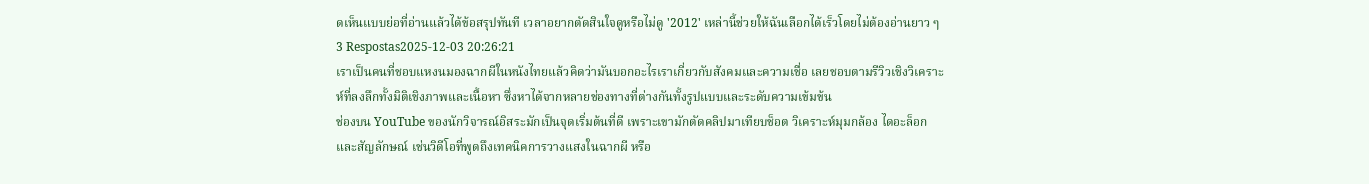ดเห็นแบบย่อที่อ่านแล้วได้ข้อสรุปทันที เวลาอยากตัดสินใจดูหรือไม่ดู '2012' เหล่านี้ช่วยให้ฉันเลือกได้เร็วโดยไม่ต้องอ่านยาว ๆ
3 Respostas2025-12-03 20:26:21
เราเป็นคนที่ชอบแหงนมองฉากผีในหนังไทยแล้วคิดว่ามันบอกอะไรเราเกี่ยวกับสังคมและความเชื่อ เลยชอบตามรีวิวเชิงวิเคราะห์ที่ลงลึกทั้งมิติเชิงภาพและเนื้อหา ซึ่งหาได้จากหลายช่องทางที่ต่างกันทั้งรูปแบบและระดับความเข้มข้น
ช่องบน YouTube ของนักวิจารณ์อิสระมักเป็นจุดเริ่มต้นที่ดี เพราะเขามักตัดคลิปมาเทียบช็อต วิเคราะห์มุมกล้อง ไดอะล็อก และสัญลักษณ์ เช่นวิดีโอที่พูดถึงเทคนิคการวางแสงในฉากผี หรือ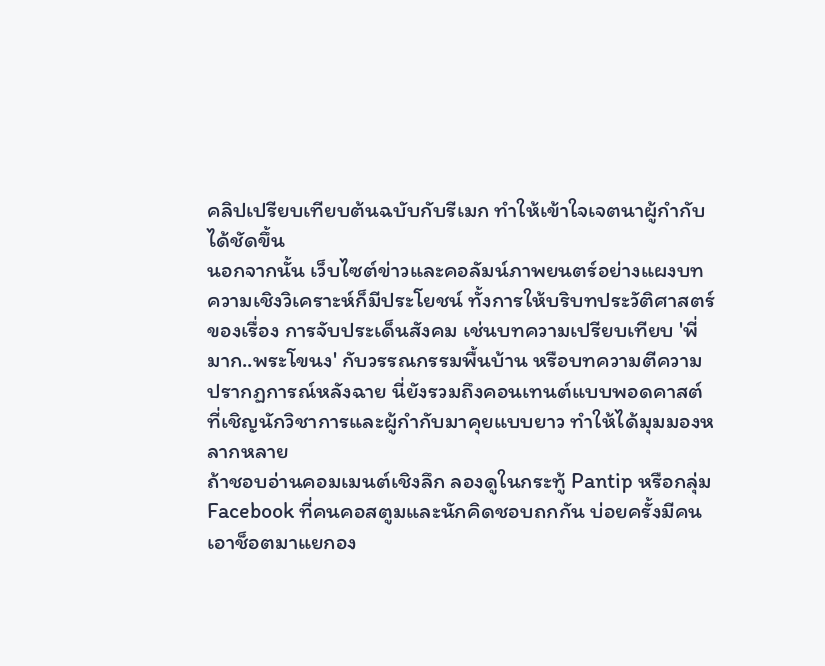คลิปเปรียบเทียบต้นฉบับกับรีเมก ทำให้เข้าใจเจตนาผู้กำกับได้ชัดขึ้น
นอกจากนั้น เว็บไซต์ข่าวและคอลัมน์ภาพยนตร์อย่างแผงบทความเชิงวิเคราะห์ก็มีประโยชน์ ทั้งการให้บริบทประวัติศาสตร์ของเรื่อง การจับประเด็นสังคม เช่นบทความเปรียบเทียบ 'พี่มาก..พระโขนง' กับวรรณกรรมพื้นบ้าน หรือบทความตีความปรากฏการณ์หลังฉาย นี่ยังรวมถึงคอนเทนต์แบบพอดคาสต์ที่เชิญนักวิชาการและผู้กำกับมาคุยแบบยาว ทำให้ได้มุมมองหลากหลาย
ถ้าชอบอ่านคอมเมนต์เชิงลึก ลองดูในกระทู้ Pantip หรือกลุ่ม Facebook ที่คนคอสตูมและนักคิดชอบถกกัน บ่อยครั้งมีคนเอาช็อตมาแยกอง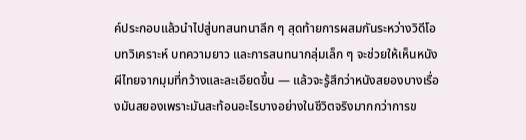ค์ประกอบแล้วนำไปสู่บทสนทนาลึก ๆ สุดท้ายการผสมกันระหว่างวิดีโอบทวิเคราะห์ บทความยาว และการสนทนากลุ่มเล็ก ๆ จะช่วยให้เห็นหนังผีไทยจากมุมที่กว้างและละเอียดขึ้น — แล้วจะรู้สึกว่าหนังสยองบางเรื่องมันสยองเพราะมันสะท้อนอะไรบางอย่างในชีวิตจริงมากกว่าการข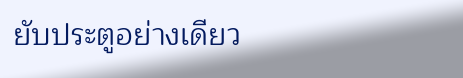ยับประตูอย่างเดียว